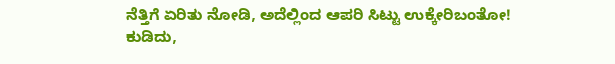ನೆತ್ತಿಗೆ ಏರಿತು ನೋಡಿ, ಅದೆಲ್ಲಿಂದ ಆಪರಿ ಸಿಟ್ಟು ಉಕ್ಕೇರಿಬಂತೋ!
ಕುಡಿದು,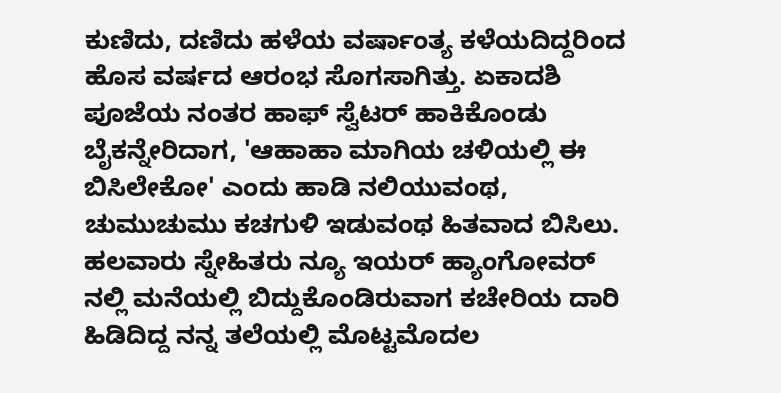ಕುಣಿದು, ದಣಿದು ಹಳೆಯ ವರ್ಷಾಂತ್ಯ ಕಳೆಯದಿದ್ದರಿಂದ ಹೊಸ ವರ್ಷದ ಆರಂಭ ಸೊಗಸಾಗಿತ್ತು. ಏಕಾದಶಿ ಪೂಜೆಯ ನಂತರ ಹಾಫ್ ಸ್ವೆಟರ್ ಹಾಕಿಕೊಂಡು ಬೈಕನ್ನೇರಿದಾಗ, 'ಆಹಾಹಾ ಮಾಗಿಯ ಚಳಿಯಲ್ಲಿ ಈ ಬಿಸಿಲೇಕೋ' ಎಂದು ಹಾಡಿ ನಲಿಯುವಂಥ, ಚುಮುಚುಮು ಕಚಗುಳಿ ಇಡುವಂಥ ಹಿತವಾದ ಬಿಸಿಲು.
ಹಲವಾರು ಸ್ನೇಹಿತರು ನ್ಯೂ ಇಯರ್ ಹ್ಯಾಂಗೋವರ್ ನಲ್ಲಿ ಮನೆಯಲ್ಲಿ ಬಿದ್ದುಕೊಂಡಿರುವಾಗ ಕಚೇರಿಯ ದಾರಿ ಹಿಡಿದಿದ್ದ ನನ್ನ ತಲೆಯಲ್ಲಿ ಮೊಟ್ಟಮೊದಲ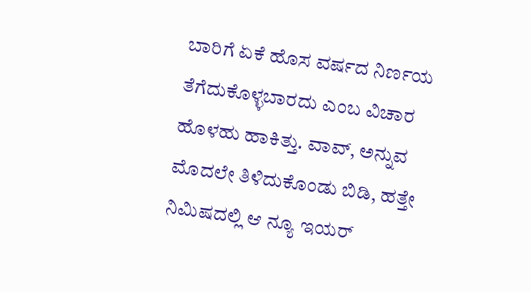ಬಾರಿಗೆ ಏಕೆ ಹೊಸ ವರ್ಷದ ನಿರ್ಣಯ ತೆಗೆದುಕೊಳ್ಳಬಾರದು ಎಂಬ ವಿಚಾರ ಹೊಳಹು ಹಾಕಿತ್ತು. ವಾವ್, ಅನ್ನುವ ಮೊದಲೇ ತಿಳಿದುಕೊಂಡು ಬಿಡಿ, ಹತ್ತೇ ನಿಮಿಷದಲ್ಲಿ ಆ ನ್ಯೂ ಇಯರ್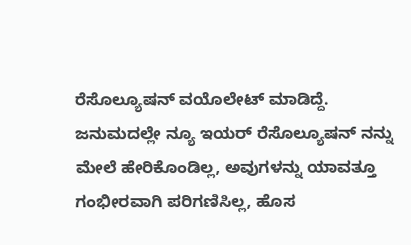ರೆಸೊಲ್ಯೂಷನ್ ವಯೊಲೇಟ್ ಮಾಡಿದ್ದೆ.
ಜನುಮದಲ್ಲೇ ನ್ಯೂ ಇಯರ್ ರೆಸೊಲ್ಯೂಷನ್ ನನ್ನು ಮೇಲೆ ಹೇರಿಕೊಂಡಿಲ್ಲ, ಅವುಗಳನ್ನು ಯಾವತ್ತೂ ಗಂಭೀರವಾಗಿ ಪರಿಗಣಿಸಿಲ್ಲ, ಹೊಸ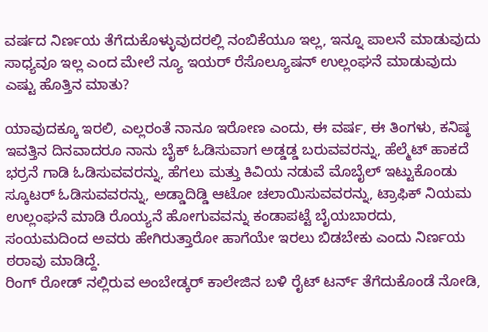ವರ್ಷದ ನಿರ್ಣಯ ತೆಗೆದುಕೊಳ್ಳುವುದರಲ್ಲಿ ನಂಬಿಕೆಯೂ ಇಲ್ಲ, ಇನ್ನೂ ಪಾಲನೆ ಮಾಡುವುದು ಸಾಧ್ಯವೂ ಇಲ್ಲ ಎಂದ ಮೇಲೆ ನ್ಯೂ ಇಯರ್ ರೆಸೊಲ್ಯೂಷನ್ ಉಲ್ಲಂಘನೆ ಮಾಡುವುದು ಎಷ್ಟು ಹೊತ್ತಿನ ಮಾತು?

ಯಾವುದಕ್ಕೂ ಇರಲಿ, ಎಲ್ಲರಂತೆ ನಾನೂ ಇರೋಣ ಎಂದು, ಈ ವರ್ಷ, ಈ ತಿಂಗಳು, ಕನಿಷ್ಠ ಇವತ್ತಿನ ದಿನವಾದರೂ ನಾನು ಬೈಕ್ ಓಡಿಸುವಾಗ ಅಡ್ಡಡ್ಡ ಬರುವವರನ್ನು, ಹೆಲ್ಮೆಟ್ ಹಾಕದೆ ಭರ್ರನೆ ಗಾಡಿ ಓಡಿಸುವವರನ್ನು, ಹೆಗಲು ಮತ್ತು ಕಿವಿಯ ನಡುವೆ ಮೊಬೈಲ್ ಇಟ್ಟುಕೊಂಡು ಸ್ಕೂಟರ್ ಓಡಿಸುವವರನ್ನು, ಅಡ್ಡಾದಿಡ್ಡಿ ಆಟೋ ಚಲಾಯಿಸುವವರನ್ನು, ಟ್ರಾಫಿಕ್ ನಿಯಮ ಉಲ್ಲಂಘನೆ ಮಾಡಿ ರೊಯ್ಯನೆ ಹೋಗುವವನ್ನು ಕಂಡಾಪಟ್ಟೆ ಬೈಯಬಾರದು, ಸಂಯಮದಿಂದ ಅವರು ಹೇಗಿರುತ್ತಾರೋ ಹಾಗೆಯೇ ಇರಲು ಬಿಡಬೇಕು ಎಂದು ನಿರ್ಣಯ ಠರಾವು ಮಾಡಿದ್ದೆ.
ರಿಂಗ್ ರೋಡ್ ನಲ್ಲಿರುವ ಅಂಬೇಡ್ಕರ್ ಕಾಲೇಜಿನ ಬಳಿ ರೈಟ್ ಟರ್ನ್ ತೆಗೆದುಕೊಂಡೆ ನೋಡಿ,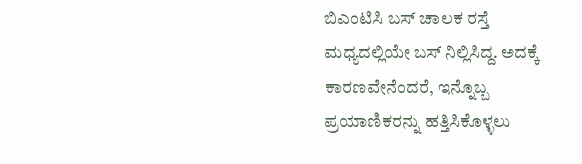ಬಿಎಂಟಿಸಿ ಬಸ್ ಚಾಲಕ ರಸ್ತೆ ಮಧ್ಯದಲ್ಲಿಯೇ ಬಸ್ ನಿಲ್ಲಿಸಿದ್ದ. ಅದಕ್ಕೆ ಕಾರಣವೇನೆಂದರೆ, ಇನ್ನೊಬ್ಬ ಪ್ರಯಾಣಿಕರನ್ನು ಹತ್ತಿಸಿಕೊಳ್ಳಲು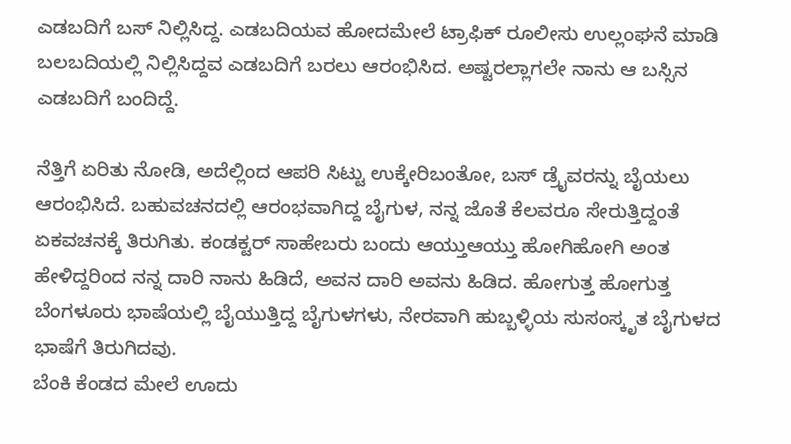ಎಡಬದಿಗೆ ಬಸ್ ನಿಲ್ಲಿಸಿದ್ದ. ಎಡಬದಿಯವ ಹೋದಮೇಲೆ ಟ್ರಾಫಿಕ್ ರೂಲೀಸು ಉಲ್ಲಂಘನೆ ಮಾಡಿ ಬಲಬದಿಯಲ್ಲಿ ನಿಲ್ಲಿಸಿದ್ದವ ಎಡಬದಿಗೆ ಬರಲು ಆರಂಭಿಸಿದ. ಅಷ್ಟರಲ್ಲಾಗಲೇ ನಾನು ಆ ಬಸ್ಸಿನ ಎಡಬದಿಗೆ ಬಂದಿದ್ದೆ.

ನೆತ್ತಿಗೆ ಏರಿತು ನೋಡಿ, ಅದೆಲ್ಲಿಂದ ಆಪರಿ ಸಿಟ್ಟು ಉಕ್ಕೇರಿಬಂತೋ, ಬಸ್ ಡ್ರೈವರನ್ನು ಬೈಯಲು ಆರಂಭಿಸಿದೆ. ಬಹುವಚನದಲ್ಲಿ ಆರಂಭವಾಗಿದ್ದ ಬೈಗುಳ, ನನ್ನ ಜೊತೆ ಕೆಲವರೂ ಸೇರುತ್ತಿದ್ದಂತೆ ಏಕವಚನಕ್ಕೆ ತಿರುಗಿತು. ಕಂಡಕ್ಟರ್ ಸಾಹೇಬರು ಬಂದು ಆಯ್ತುಆಯ್ತು ಹೋಗಿಹೋಗಿ ಅಂತ ಹೇಳಿದ್ದರಿಂದ ನನ್ನ ದಾರಿ ನಾನು ಹಿಡಿದೆ, ಅವನ ದಾರಿ ಅವನು ಹಿಡಿದ. ಹೋಗುತ್ತ ಹೋಗುತ್ತ ಬೆಂಗಳೂರು ಭಾಷೆಯಲ್ಲಿ ಬೈಯುತ್ತಿದ್ದ ಬೈಗುಳಗಳು, ನೇರವಾಗಿ ಹುಬ್ಬಳ್ಳಿಯ ಸುಸಂಸ್ಕೃತ ಬೈಗುಳದ ಭಾಷೆಗೆ ತಿರುಗಿದವು.
ಬೆಂಕಿ ಕೆಂಡದ ಮೇಲೆ ಊದು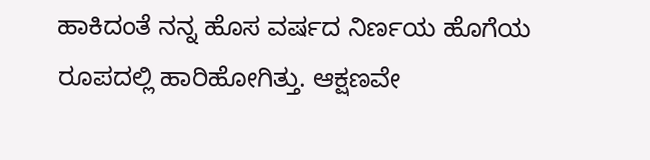ಹಾಕಿದಂತೆ ನನ್ನ ಹೊಸ ವರ್ಷದ ನಿರ್ಣಯ ಹೊಗೆಯ ರೂಪದಲ್ಲಿ ಹಾರಿಹೋಗಿತ್ತು. ಆಕ್ಷಣವೇ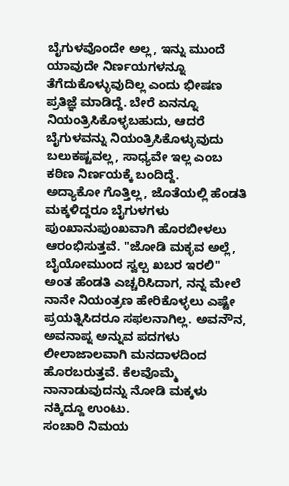ಬೈಗುಳವೊಂದೇ ಅಲ್ಲ, ಇನ್ನು ಮುಂದೆ ಯಾವುದೇ ನಿರ್ಣಯಗಳನ್ನೂ ತೆಗೆದುಕೊಳ್ಳುವುದಿಲ್ಲ ಎಂದು ಭೀಷಣ ಪ್ರತಿಜ್ಞೆ ಮಾಡಿದ್ದೆ. ಬೇರೆ ಏನನ್ನೂ ನಿಯಂತ್ರಿಸಿಕೊಳ್ಳಬಹುದು, ಆದರೆ ಬೈಗುಳವನ್ನು ನಿಯಂತ್ರಿಸಿಕೊಳ್ಳುವುದು ಬಲುಕಷ್ಟವಲ್ಲ, ಸಾಧ್ಯವೇ ಇಲ್ಲ ಎಂಬ ಕಠಿಣ ನಿರ್ಣಯಕ್ಕೆ ಬಂದಿದ್ದೆ.
ಅದ್ಯಾಕೋ ಗೊತ್ತಿಲ್ಲ, ಜೊತೆಯಲ್ಲಿ ಹೆಂಡತಿ ಮಕ್ಕಳಿದ್ದರೂ ಬೈಗುಳಗಳು ಪುಂಖಾನುಪುಂಖವಾಗಿ ಹೊರಬೀಳಲು ಆರಂಭಿಸುತ್ತವೆ. "ಜೋಡಿ ಮಕ್ಳವ ಅಲ್ಲೆ, ಬೈಯೋಮುಂದ ಸ್ವಲ್ಪ ಖಬರ ಇರಲಿ" ಅಂತ ಹೆಂಡತಿ ಎಚ್ಚರಿಸಿದಾಗ, ನನ್ನ ಮೇಲೆ ನಾನೇ ನಿಯಂತ್ರಣ ಹೇರಿಕೊಳ್ಳಲು ಎಷ್ಟೇ ಪ್ರಯತ್ನಿಸಿದರೂ ಸಫಲನಾಗಿಲ್ಲ. ಅವನೌನ, ಅವನಾಪ್ನ ಅನ್ನುವ ಪದಗಳು ಲೀಲಾಜಾಲವಾಗಿ ಮನದಾಳದಿಂದ ಹೊರಬರುತ್ತವೆ. ಕೆಲವೊಮ್ಮೆ ನಾನಾಡುವುದನ್ನು ನೋಡಿ ಮಕ್ಕಳು ನಕ್ಕಿದ್ದೂ ಉಂಟು.
ಸಂಚಾರಿ ನಿಮಯ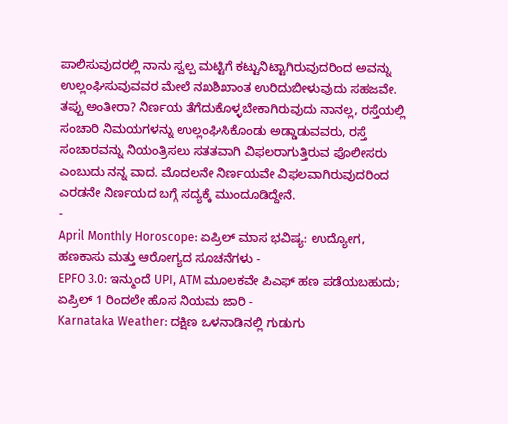ಪಾಲಿಸುವುದರಲ್ಲಿ ನಾನು ಸ್ವಲ್ಪ ಮಟ್ಟಿಗೆ ಕಟ್ಟುನಿಟ್ಟಾಗಿರುವುದರಿಂದ ಅವನ್ನು ಉಲ್ಲಂಘಿಸುವುವವರ ಮೇಲೆ ನಖಶಿಖಾಂತ ಉರಿದುಬೀಳುವುದು ಸಹಜವೇ. ತಪ್ಪು ಅಂತೀರಾ? ನಿರ್ಣಯ ತೆಗೆದುಕೊಳ್ಳಬೇಕಾಗಿರುವುದು ನಾನಲ್ಲ, ರಸ್ತೆಯಲ್ಲಿ ಸಂಚಾರಿ ನಿಮಯಗಳನ್ನು ಉಲ್ಲಂಘಿಸಿಕೊಂಡು ಅಡ್ಡಾಡುವವರು, ರಸ್ತೆ ಸಂಚಾರವನ್ನು ನಿಯಂತ್ರಿಸಲು ಸತತವಾಗಿ ವಿಫಲರಾಗುತ್ತಿರುವ ಪೊಲೀಸರು ಎಂಬುದು ನನ್ನ ವಾದ. ಮೊದಲನೇ ನಿರ್ಣಯವೇ ವಿಫಲವಾಗಿರುವುದರಿಂದ ಎರಡನೇ ನಿರ್ಣಯದ ಬಗ್ಗೆ ಸದ್ಯಕ್ಕೆ ಮುಂದೂಡಿದ್ದೇನೆ.
-
April Monthly Horoscope: ಏಪ್ರಿಲ್ ಮಾಸ ಭವಿಷ್ಯ: ಉದ್ಯೋಗ, ಹಣಕಾಸು ಮತ್ತು ಆರೋಗ್ಯದ ಸೂಚನೆಗಳು -
EPFO 3.0: ಇನ್ಮುಂದೆ UPI, ATM ಮೂಲಕವೇ ಪಿಎಫ್ ಹಣ ಪಡೆಯಬಹುದು; ಏಪ್ರಿಲ್ 1 ರಿಂದಲೇ ಹೊಸ ನಿಯಮ ಜಾರಿ -
Karnataka Weather: ದಕ್ಷಿಣ ಒಳನಾಡಿನಲ್ಲಿ ಗುಡುಗು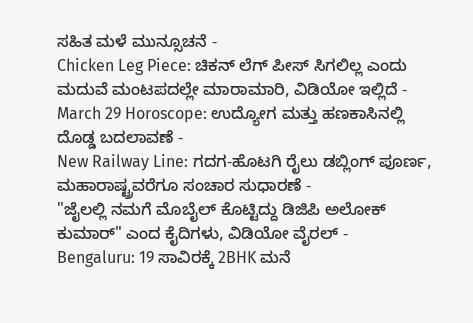ಸಹಿತ ಮಳೆ ಮುನ್ಸೂಚನೆ -
Chicken Leg Piece: ಚಿಕನ್ ಲೆಗ್ ಪೀಸ್ ಸಿಗಲಿಲ್ಲ ಎಂದು ಮದುವೆ ಮಂಟಪದಲ್ಲೇ ಮಾರಾಮಾರಿ, ವಿಡಿಯೋ ಇಲ್ಲಿದೆ -
March 29 Horoscope: ಉದ್ಯೋಗ ಮತ್ತು ಹಣಕಾಸಿನಲ್ಲಿ ದೊಡ್ಡ ಬದಲಾವಣೆ -
New Railway Line: ಗದಗ-ಹೊಟಗಿ ರೈಲು ಡಬ್ಲಿಂಗ್ ಪೂರ್ಣ, ಮಹಾರಾಷ್ಟ್ರವರೆಗೂ ಸಂಚಾರ ಸುಧಾರಣೆ -
"ಜೈಲಲ್ಲಿ ನಮಗೆ ಮೊಬೈಲ್ ಕೊಟ್ಟಿದ್ದು ಡಿಜಿಪಿ ಅಲೋಕ್ ಕುಮಾರ್" ಎಂದ ಕೈದಿಗಳು, ವಿಡಿಯೋ ವೈರಲ್ -
Bengaluru: 19 ಸಾವಿರಕ್ಕೆ 2BHK ಮನೆ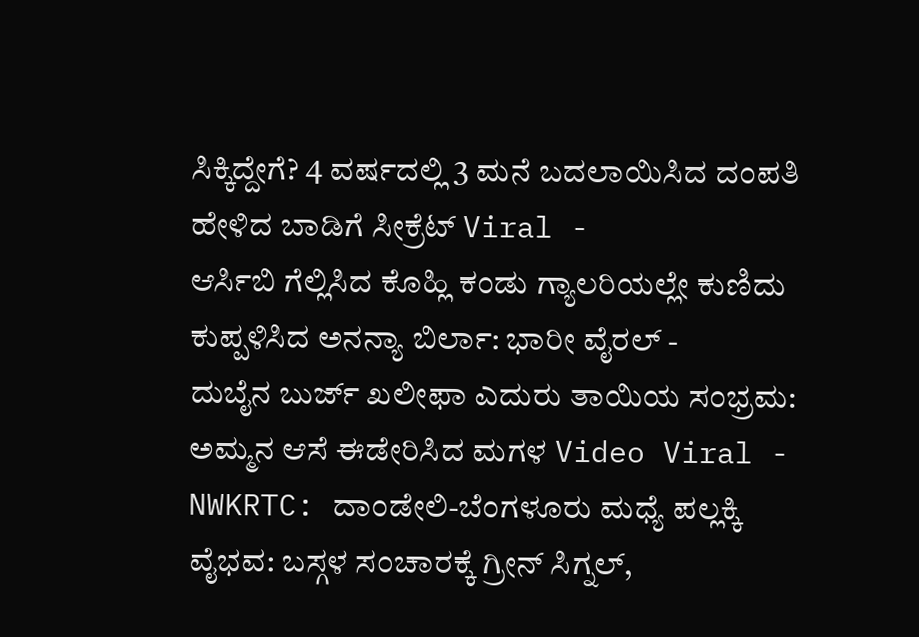ಸಿಕ್ಕಿದ್ದೇಗೆ? 4 ವರ್ಷದಲ್ಲಿ 3 ಮನೆ ಬದಲಾಯಿಸಿದ ದಂಪತಿ ಹೇಳಿದ ಬಾಡಿಗೆ ಸೀಕ್ರೆಟ್ Viral -
ಆರ್ಸಿಬಿ ಗೆಲ್ಲಿಸಿದ ಕೊಹ್ಲಿ ಕಂಡು ಗ್ಯಾಲರಿಯಲ್ಲೇ ಕುಣಿದು ಕುಪ್ಪಳಿಸಿದ ಅನನ್ಯಾ ಬಿರ್ಲಾ: ಭಾರೀ ವೈರಲ್ -
ದುಬೈನ ಬುರ್ಜ್ ಖಲೀಫಾ ಎದುರು ತಾಯಿಯ ಸಂಭ್ರಮ: ಅಮ್ಮನ ಆಸೆ ಈಡೇರಿಸಿದ ಮಗಳ Video Viral -
NWKRTC: ದಾಂಡೇಲಿ-ಬೆಂಗಳೂರು ಮಧ್ಯೆ ಪಲ್ಲಕ್ಕಿ ವೈಭವ: ಬಸ್ಗಳ ಸಂಚಾರಕ್ಕೆ ಗ್ರೀನ್ ಸಿಗ್ನಲ್,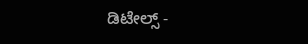ಡಿಟೇಲ್ಸ್ -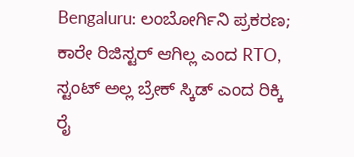Bengaluru: ಲಂಬೋರ್ಗಿನಿ ಪ್ರಕರಣ; ಕಾರೇ ರಿಜಿಸ್ಟರ್ ಆಗಿಲ್ಲ ಎಂದ RTO, ಸ್ಟಂಟ್ ಅಲ್ಲ ಬ್ರೇಕ್ ಸ್ಕಿಡ್ ಎಂದ ರಿಕ್ಕಿ ರೈ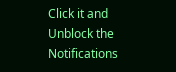Click it and Unblock the Notifications